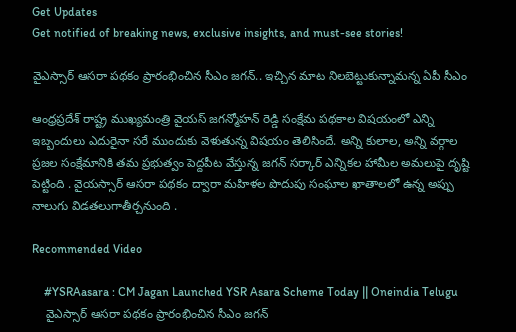Get Updates
Get notified of breaking news, exclusive insights, and must-see stories!

వైఎస్సార్‌ ఆసరా పథకం ప్రారంభించిన సీఎం జగన్.. ఇచ్చిన మాట నిలబెట్టుకున్నామన్న ఏపీ సీఎం

ఆంధ్రప్రదేశ్ రాష్ట్ర ముఖ్యమంత్రి వైయస్ జగన్మోహన్ రెడ్డి సంక్షేమ పథకాల విషయంలో ఎన్ని ఇబ్బందులు ఎదురైనా సరే ముందుకు వెళుతున్న విషయం తెలిసిందే. అన్ని కులాల, అన్ని వర్గాల ప్రజల సంక్షేమానికి తమ ప్రభుత్వం పెద్దపీట వేస్తున్న జగన్ సర్కార్ ఎన్నికల హామీల అమలుపై దృష్టి పెట్టింది . వైయస్సార్ ఆసరా పథకం ద్వారా మహిళల పొదుపు సంఘాల ఖాతాలలో ఉన్న అప్పు నాలుగు విడతలుగాతీర్చనుంది .

Recommended Video

    #YSRAasara : CM Jagan Launched YSR Asara Scheme Today || Oneindia Telugu
    వైఎస్సార్‌ ఆసరా పథకం ప్రారంభించిన సీఎం జగన్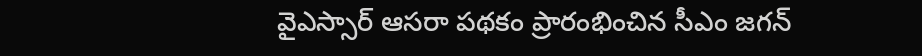వైఎస్సార్‌ ఆసరా పథకం ప్రారంభించిన సీఎం జగన్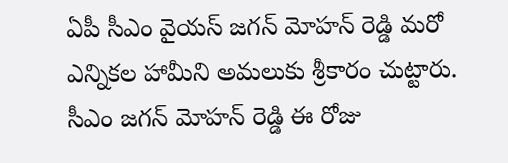ఏపీ సీఎం వైయస్ జగన్ మోహన్ రెడ్డి మరో ఎన్నికల హామీని అమలుకు శ్రీకారం చుట్టారు. సీఎం జగన్ మోహన్ రెడ్డి ఈ రోజు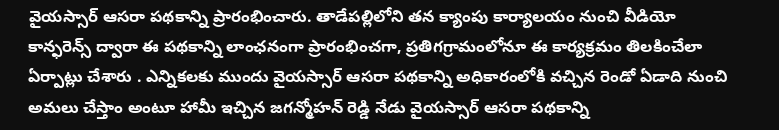వైయస్సార్ ఆసరా పథకాన్ని ప్రారంభించారు. తాడేపల్లిలోని తన క్యాంపు కార్యాలయం నుంచి వీడియో కాన్ఫరెన్స్‌ ద్వారా ఈ పథకాన్ని లాంఛనంగా ప్రారంభించగా, ప్రతిగగ్రామంలోనూ ఈ కార్యక్రమం తిలకించేలా ఏర్పాట్లు చేశారు . ఎన్నికలకు ముందు వైయస్సార్ ఆసరా పథకాన్ని అధికారంలోకి వచ్చిన రెండో ఏడాది నుంచి అమలు చేస్తాం అంటూ హామీ ఇచ్చిన జగన్మోహన్ రెడ్డి నేడు వైయస్సార్ ఆసరా పథకాన్ని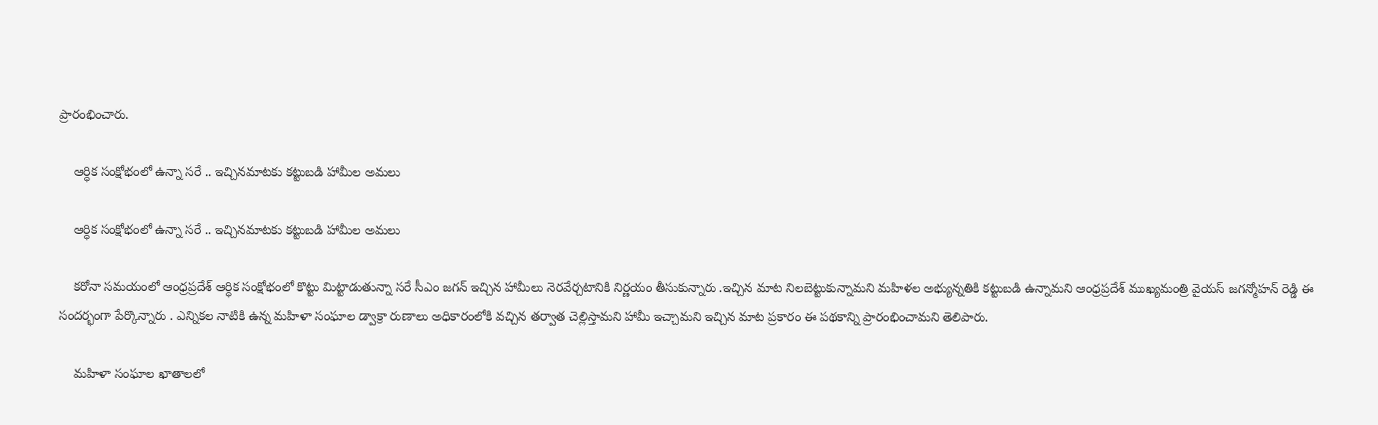ప్రారంభించారు.

    ఆర్ధిక సంక్షోభంలో ఉన్నా సరే .. ఇచ్చినమాటకు కట్టుబడి హామీల అమలు

    ఆర్ధిక సంక్షోభంలో ఉన్నా సరే .. ఇచ్చినమాటకు కట్టుబడి హామీల అమలు

    కరోనా సమయంలో ఆంధ్రప్రదేశ్ ఆర్ధిక సంక్షోభంలో కొట్టు మిట్టాడుతున్నా సరే సీఎం జగన్ ఇచ్చిన హామీలు నెరవేర్చటానికి నిర్ణయం తీసుకున్నారు .ఇచ్చిన మాట నిలబెట్టుకున్నామని మహిళల అభ్యున్నతికి కట్టుబడి ఉన్నామని ఆంధ్రప్రదేశ్ ముఖ్యమంత్రి వైయస్ జగన్మోహన్ రెడ్డి ఈ సందర్భంగా పేర్కొన్నారు . ఎన్నికల నాటికి ఉన్న మహిళా సంఘాల డ్వాక్రా రుణాలు అధికారంలోకి వచ్చిన తర్వాత చెల్లిస్తామని హామీ ఇచ్చామని ఇచ్చిన మాట ప్రకారం ఈ పథకాన్ని ప్రారంభించామని తెలిపారు.

    మహిళా సంఘాల ఖాతాలలో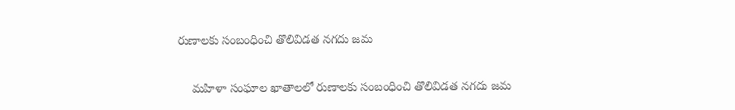రుణాలకు సంబంధించి తొలివిడత నగదు జమ

    మహిళా సంఘాల ఖాతాలలో రుణాలకు సంబంధించి తొలివిడత నగదు జమ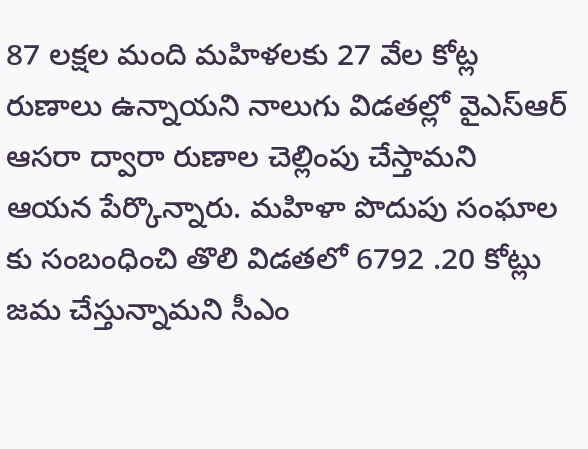87 లక్షల మంది మహిళలకు 27 వేల కోట్ల రుణాలు ఉన్నాయని నాలుగు విడతల్లో వైఎస్ఆర్ ఆసరా ద్వారా రుణాల చెల్లింపు చేస్తామని ఆయన పేర్కొన్నారు. మహిళా పొదుపు సంఘాల కు సంబంధించి తొలి విడతలో 6792 .20 కోట్లు జమ చేస్తున్నామని సీఎం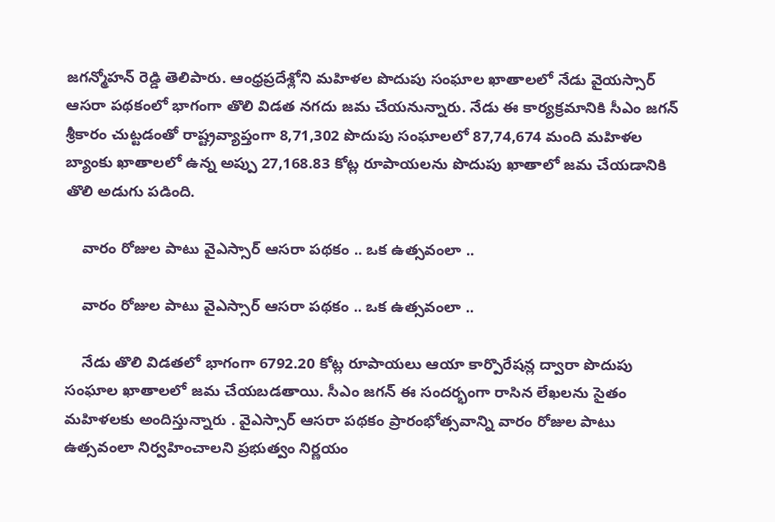జగన్మోహన్ రెడ్డి తెలిపారు. ఆంధ్రప్రదేశ్లోని మహిళల పొదుపు సంఘాల ఖాతాలలో నేడు వైయస్సార్ ఆసరా పథకంలో భాగంగా తొలి విడత నగదు జమ చేయనున్నారు. నేడు ఈ కార్యక్రమానికి సీఎం జగన్ శ్రీకారం చుట్టడంతో రాష్ట్రవ్యాప్తంగా 8,71,302 పొదుపు సంఘాలలో 87,74,674 మంది మహిళల బ్యాంకు ఖాతాలలో ఉన్న అప్పు 27,168.83 కోట్ల రూపాయలను పొదుపు ఖాతాలో జమ చేయడానికి తొలి అడుగు పడింది.

    వారం రోజుల పాటు వైఎస్సార్‌ ఆసరా పథకం .. ఒక ఉత్సవంలా ..

    వారం రోజుల పాటు వైఎస్సార్‌ ఆసరా పథకం .. ఒక ఉత్సవంలా ..

    నేడు తొలి విడతలో భాగంగా 6792.20 కోట్ల రూపాయలు ఆయా కార్పొరేషన్ల ద్వారా పొదుపు సంఘాల ఖాతాలలో జమ చేయబడతాయి. సీఎం జగన్‌ ఈ సందర్భంగా రాసిన లేఖలను సైతం మహిళలకు అందిస్తున్నారు . వైఎస్సార్‌ ఆసరా పథకం ప్రారంభోత్సవాన్ని వారం రోజుల పాటు ఉత్సవంలా నిర్వహించాలని ప్రభుత్వం నిర్ణయం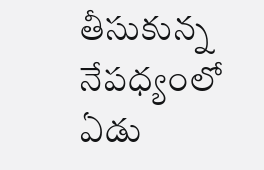తీసుకున్న నేపధ్యంలో ఏడు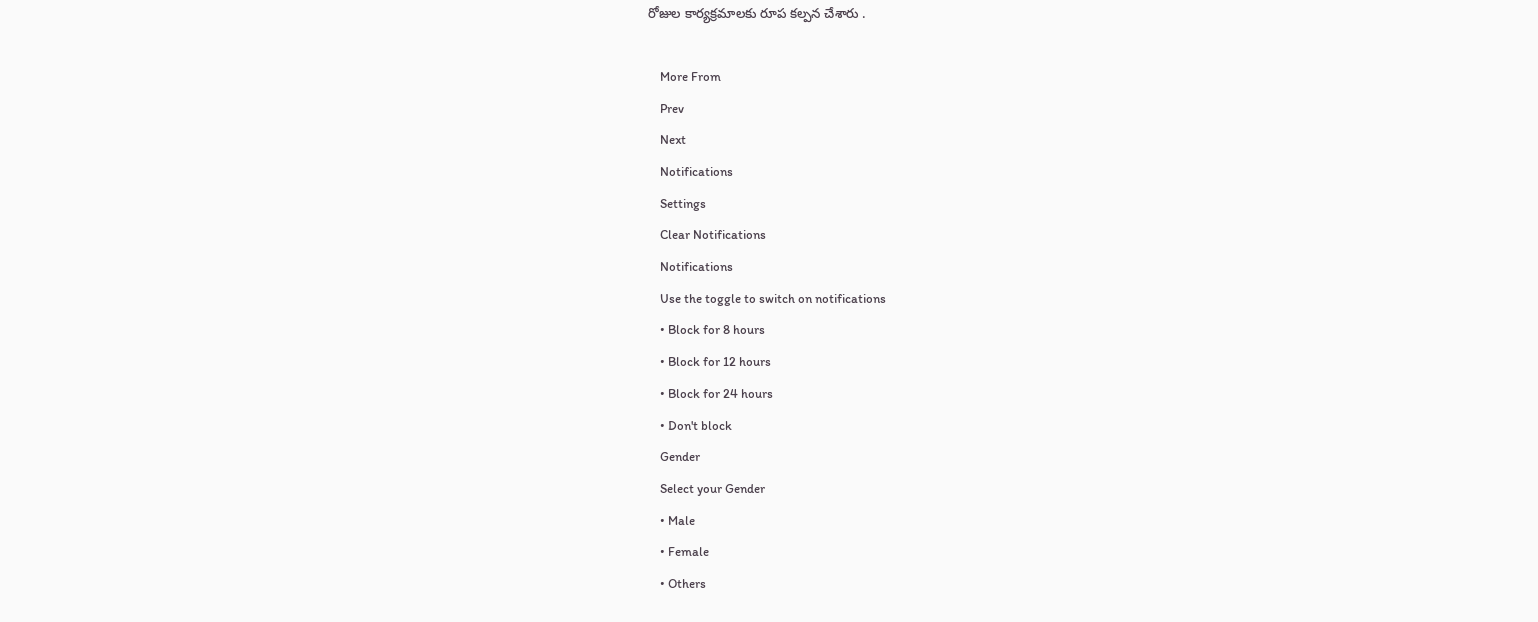రోజుల కార్యక్రమాలకు రూప కల్పన చేశారు .

    More From
    Prev
    Next
    Notifications
    Settings
    Clear Notifications
    Notifications
    Use the toggle to switch on notifications
    • Block for 8 hours
    • Block for 12 hours
    • Block for 24 hours
    • Don't block
    Gender
    Select your Gender
    • Male
    • Female
    • Others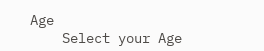Age
    Select your Age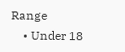Range
    • Under 18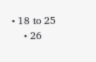• 18 to 25
    • 26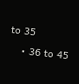to 35
    • 36 to 45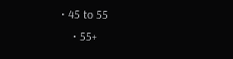• 45 to 55
    • 55+